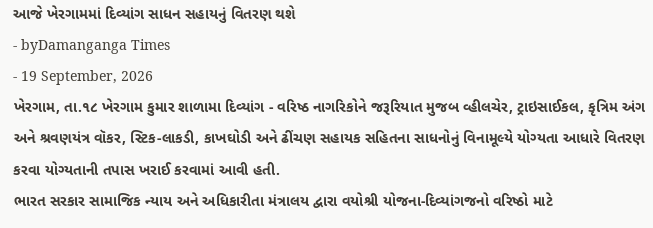આજે ખેરગામમાં દિવ્યાંગ સાધન સહાયનું વિતરણ થશે
- byDamanganga Times
- 19 September, 2026
ખેરગામ, તા.૧૮ ખેરગામ કુમાર શાળામા દિવ્યાંગ - વરિષ્ઠ નાગરિકોને જરૂરિયાત મુજબ વ્હીલચેર, ટ્રાઇસાઈકલ, કૃત્રિમ અંગ અને શ્રવણયંત્ર વૉકર, સ્ટિક-લાકડી, કાખઘોડી અને ઢીંચણ સહાયક સહિતના સાધનોનું વિનામૂલ્યે યોગ્યતા આધારે વિતરણ કરવા યોગ્યતાની તપાસ ખરાઈ કરવામાં આવી હતી.
ભારત સરકાર સામાજિક ન્યાય અને અધિકારીતા મંત્રાલય દ્વારા વયોશ્રી યોજના-દિવ્યાંગજનો વરિષ્ઠો માટે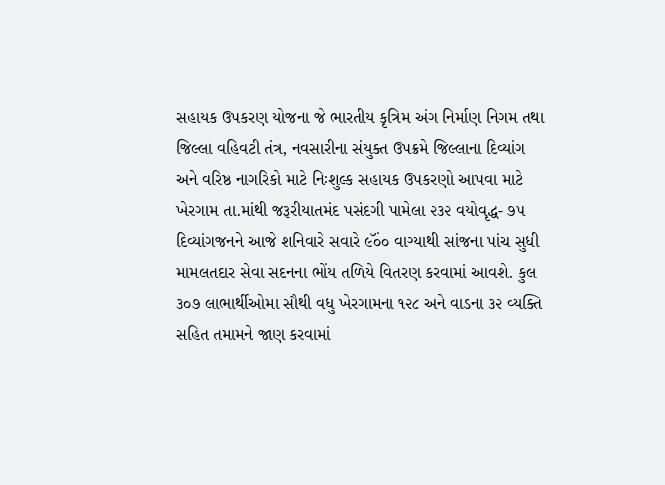સહાયક ઉપકરણ યોજના જે ભારતીય કૃત્રિમ અંગ નિર્માણ નિગમ તથા જિલ્લા વહિવટી તંત્ર, નવસારીના સંયુક્ત ઉપક્રમે જિલ્લાના દિવ્યાંગ અને વરિષ્ઠ નાગરિકો માટે નિઃશુલ્ક સહાયક ઉપકરણો આપવા માટે ખેરગામ તા.માંથી જરૂરીયાતમંદ પસંદગી પામેલા ૨૩૨ વયોવૃદ્ધ- ૭૫ દિવ્યાંગજનને આજે શનિવારે સવારે ૯ૅં૦૦ વાગ્યાથી સાંજના પાંચ સુધી મામલતદાર સેવા સદનના ભોંય તળિયે વિતરણ કરવામાં આવશે. કુલ ૩૦૭ લાભાર્થીઓમા સૌથી વધુ ખેરગામના ૧૨૮ અને વાડના ૩૨ વ્યક્તિ સહિત તમામને જાણ કરવામાં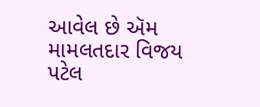આવેલ છે ઍમ મામલતદાર વિજય પટેલ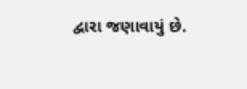દ્વારા જણાવાયું છે.